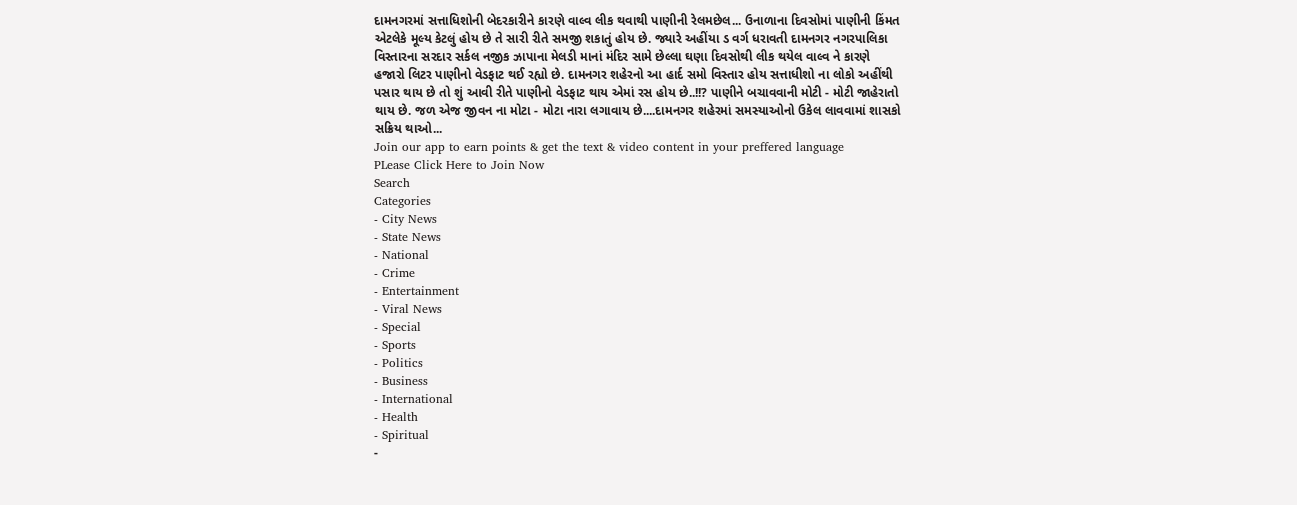દામનગરમાં સત્તાધિશોની બેદરકારીને કારણે વાલ્વ લીક થવાથી પાણીની રેલમછેલ... ઉનાળાના દિવસોમાં પાણીની કિંમત એટલેકે મૂલ્ય કેટલું હોય છે તે સારી રીતે સમજી શકાતું હોય છે. જ્યારે અહીંયા ડ વર્ગ ધરાવતી દામનગર નગરપાલિકા વિસ્તારના સરદાર સર્કલ નજીક ઝાપાના મેલડી માનાં મંદિર સામે છેલ્લા ઘણા દિવસોથી લીક થયેલ વાલ્વ ને કારણે હજારો લિટર પાણીનો વેડફાટ થઈ રહ્યો છે. દામનગર શહેરનો આ હાર્દ સમો વિસ્તાર હોય સત્તાધીશો ના લોકો અહીંથી પસાર થાય છે તો શું આવી રીતે પાણીનો વેડફાટ થાય એમાં રસ હોય છે..!!? પાણીને બચાવવાની મોટી - મોટી જાહેરાતો થાય છે. જળ એજ જીવન ના મોટા - મોટા નારા લગાવાય છે....દામનગર શહેરમાં સમસ્યાઓનો ઉકેલ લાવવામાં શાસકો સક્રિય થાઓ...
Join our app to earn points & get the text & video content in your preffered language
PLease Click Here to Join Now
Search
Categories
- City News
- State News
- National
- Crime
- Entertainment
- Viral News
- Special
- Sports
- Politics
- Business
- International
- Health
- Spiritual
-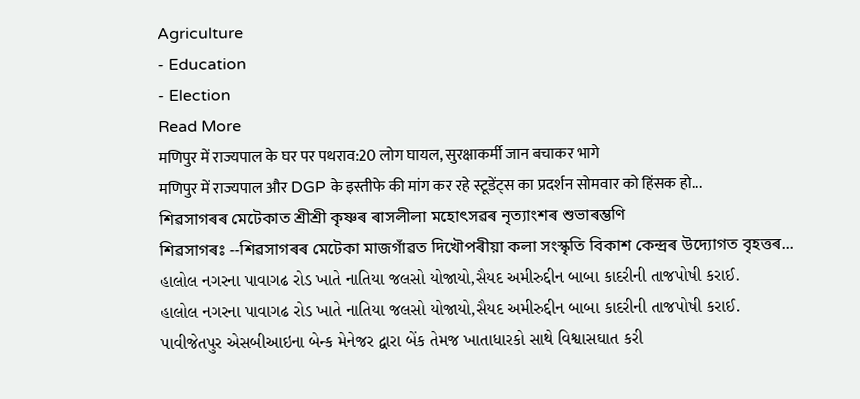Agriculture
- Education
- Election
Read More
मणिपुर में राज्यपाल के घर पर पथराव:20 लोग घायल, सुरक्षाकर्मी जान बचाकर भागे
मणिपुर में राज्यपाल और DGP के इस्तीफे की मांग कर रहे स्टूडेंट्स का प्रदर्शन सोमवार को हिंसक हो...
শিৱসাগৰৰ মেটেকাত শ্ৰীশ্ৰী কৃষ্ণৰ ৰাসলীলা মহোৎসৱৰ নৃত্যাংশৰ শুভাৰম্ভণি
শিৱসাগৰঃ --শিৱসাগৰৰ মেটেকা মাজগাঁৱত দিখৌপৰীয়া কলা সংস্কৃতি বিকাশ কেন্দ্ৰৰ উদ্যোগত বৃহত্তৰ...
હાલોલ નગરના પાવાગઢ રોડ ખાતે નાતિયા જલસો યોજાયો,સૈયદ અમીરુદ્દીન બાબા કાદરીની તાજપોષી કરાઈ.
હાલોલ નગરના પાવાગઢ રોડ ખાતે નાતિયા જલસો યોજાયો,સૈયદ અમીરુદ્દીન બાબા કાદરીની તાજપોષી કરાઈ.
પાવીજેતપુર એસબીઆઇના બેન્ક મેનેજર દ્વારા બેંક તેમજ ખાતાધારકો સાથે વિશ્વાસઘાત કરી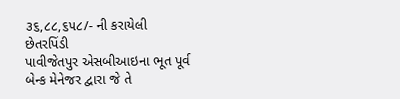૩૬,૮૮,૬૫૮/- ની કરાયેલી છેતરપિંડી
પાવીજેતપુર એસબીઆઇના ભૂત પૂર્વ બેન્ક મેનેજર દ્વારા જે તે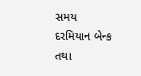સમય દરમિયાન બેન્ક તથા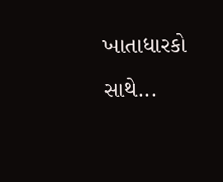ખાતાધારકો સાથે...